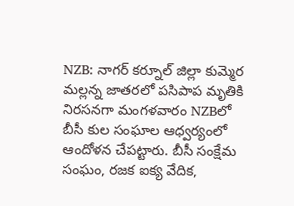NZB: నాగర్ కర్నూల్ జిల్లా కుమ్మెర మల్లన్న జాతరలో పసిపాప మృతికి నిరసనగా మంగళవారం NZBలో బీసీ కుల సంఘాల ఆధ్వర్యంలో ఆందోళన చేపట్టారు. బీసీ సంక్షేమ సంఘం, రజక ఐక్య వేదిక,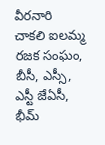వీరనారి చాకలి ఐలమ్మ రజక సంఘం, బీసీ, ఎస్సీ, ఎస్టీ జేఏసీ, భీమ్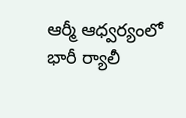ఆర్మీ ఆధ్వర్యంలో భారీ ర్యాలీ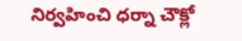నిర్వహించి ధర్నా చౌక్లో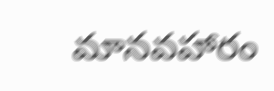మానవహారం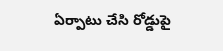ఏర్పాటు చేసి రోడ్డుపై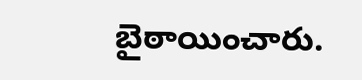బైఠాయించారు.